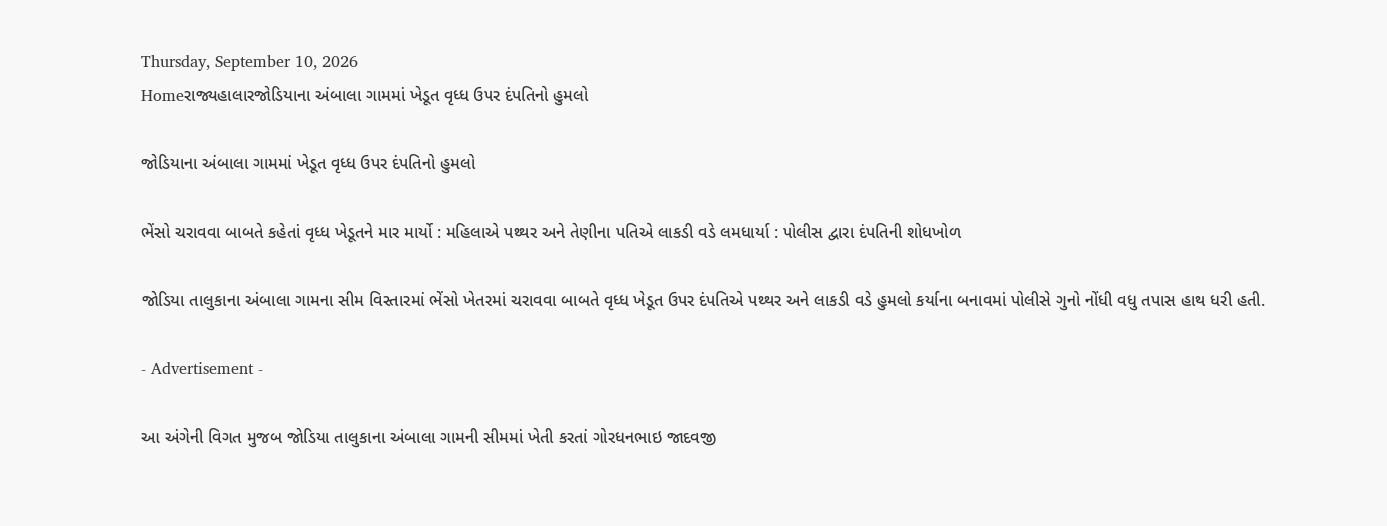Thursday, September 10, 2026
Homeરાજ્યહાલારજોડિયાના અંબાલા ગામમાં ખેડૂત વૃધ્ધ ઉપર દંપતિનો હુમલો

જોડિયાના અંબાલા ગામમાં ખેડૂત વૃધ્ધ ઉપર દંપતિનો હુમલો

ભેંસો ચરાવવા બાબતે કહેતાં વૃધ્ધ ખેડૂતને માર માર્યો : મહિલાએ પથ્થર અને તેણીના પતિએ લાકડી વડે લમધાર્યા : પોલીસ દ્વારા દંપતિની શોધખોળ

જોડિયા તાલુકાના અંબાલા ગામના સીમ વિસ્તારમાં ભેંસો ખેતરમાં ચરાવવા બાબતે વૃધ્ધ ખેડૂત ઉપર દંપતિએ પથ્થર અને લાકડી વડે હુમલો કર્યાના બનાવમાં પોલીસે ગુનો નોંધી વધુ તપાસ હાથ ધરી હતી.

- Advertisement -

આ અંગેની વિગત મુજબ જોડિયા તાલુકાના અંબાલા ગામની સીમમાં ખેતી કરતાં ગોરધનભાઇ જાદવજી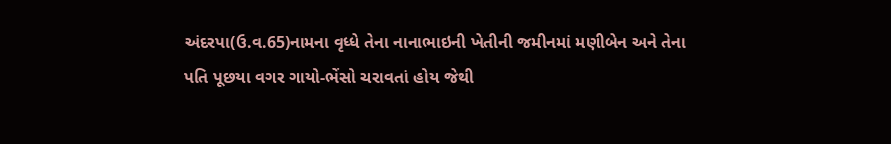અંદરપા(ઉ.વ.65)નામના વૃધ્ધે તેના નાનાભાઇની ખેતીની જમીનમાં મણીબેન અને તેના પતિ પૂછયા વગર ગાયો-ભેંસો ચરાવતાં હોય જેથી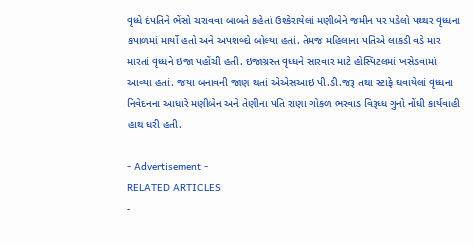વૃધ્ધે દંપતિને ભેંસો ચરાવવા બાબતે કહેતાં ઉશ્કેરાયેલાં મણીબેને જમીન પર પડેલો પથ્થર વૃધ્ધના કપાળમાં માર્યો હતો અને અપશબ્દો બોલ્યા હતાં. તેમજ મહિલાના પતિએ લાકડી વડે માર મારતાં વૃધ્ધને ઇજા પહોંચી હતી. ઇજાગ્રસ્ત વૃધ્ધને સારવાર માટે હોસ્પિટલમાં ખસેડવામાં આવ્યા હતાં. જયા બનાવની જાણ થતાં એએસઆઇ પી.ડી.જરૂ તથા સ્ટાફે ઘવાયેલાં વૃધ્ધના નિવેદનના આધારે મણીબેન અને તેણીના પતિ રાણા ગોકળ ભરવાડ વિરૂધ્ધ ગુનો નોંધી કાર્યવાહી હાથ ધરી હતી.

- Advertisement -
RELATED ARTICLES
-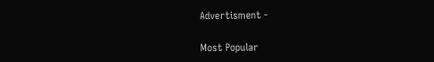Advertisment -

Most Popular